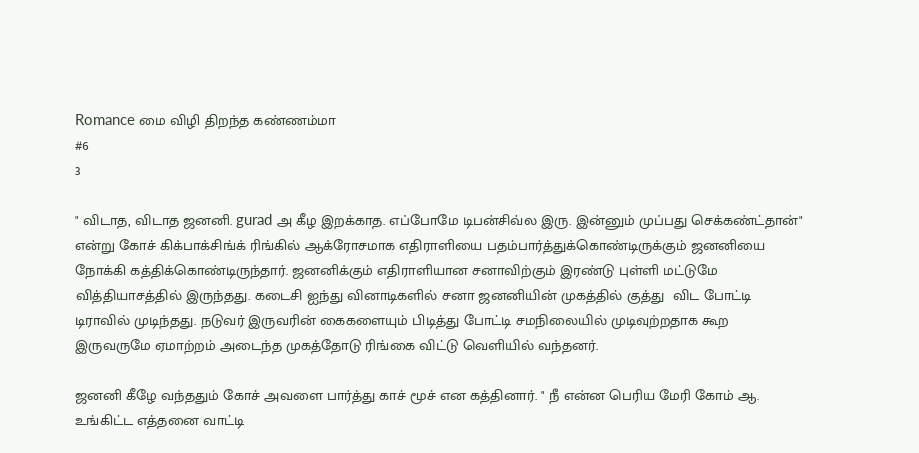Romance மை விழி திறந்த கண்ணம்மா
#6
3

" விடாத, விடாத ஜனனி. gurad அ கீழ இறக்காத. எப்போமே டிபன்சிவ்ல இரு. இன்னும் முப்பது செக்கண்ட்தான்" என்று கோச் கிக்பாக்சிங்க் ரிங்கில் ஆக்ரோசமாக எதிராளியை பதம்பார்த்துக்கொண்டிருக்கும் ஜனனியை நோக்கி கத்திக்கொண்டிருந்தார். ஜனனிக்கும் எதிராளியான சனாவிற்கும் இரண்டு புள்ளி மட்டுமே வித்தியாசத்தில் இருந்தது. கடைசி ஐந்து வினாடிகளில் சனா ஜனனியின் முகத்தில் குத்து  விட போட்டி டிராவில் முடிந்தது. நடுவர் இருவரின் கைகளையும் பிடித்து போட்டி சமநிலையில் முடிவுற்றதாக கூற இருவருமே ஏமாற்றம் அடைந்த முகத்தோடு ரிங்கை விட்டு வெளியில் வந்தனர்.

ஜனனி கீழே வந்ததும் கோச் அவளை பார்த்து காச் மூச் என கத்தினார். " நீ என்ன பெரிய மேரி கோம் ஆ. உங்கிட்ட எத்தனை வாட்டி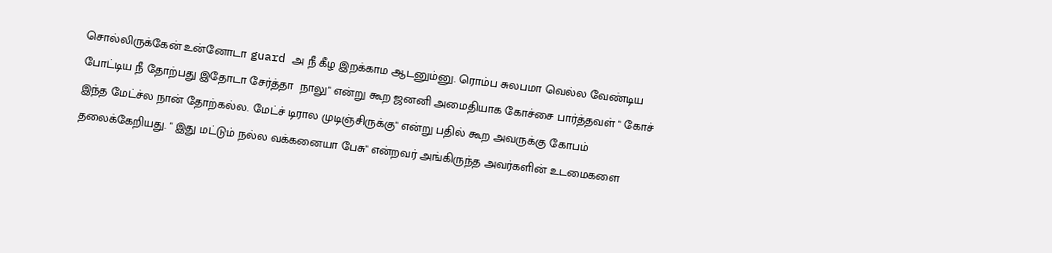சொல்லிருக்கேன் உன்னோடா guard அ நீ கீழ இறக்காம ஆடனும்னு. ரொம்ப சுலபமா வெல்ல வேண்டிய போட்டிய நீ தோற்பது இதோடா சேர்த்தா  நாலு" என்று கூற ஜனனி அமைதியாக கோச்சை பார்த்தவள் " கோச் இந்த மேட்ச்ல நான் தோற்கல்ல. மேட்ச் டிரால முடிஞ்சிருக்கு" என்று பதில் கூற அவருக்கு கோபம் தலைக்கேறியது. " இது மட்டும் நல்ல வக்கனையா பேசு" என்றவர் அங்கிருந்த அவர்களின் உடமைகளை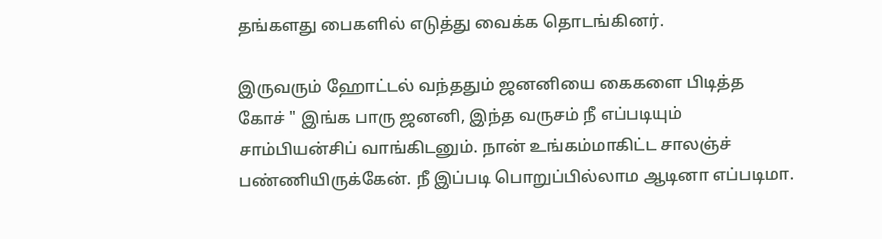தங்களது பைகளில் எடுத்து வைக்க தொடங்கினர்.

இருவரும் ஹோட்டல் வந்ததும் ஜனனியை கைகளை பிடித்த கோச் " இங்க பாரு ஜனனி, இந்த வருசம் நீ எப்படியும் சாம்பியன்சிப் வாங்கிடனும். நான் உங்கம்மாகிட்ட சாலஞ்ச் பண்ணியிருக்கேன். நீ இப்படி பொறுப்பில்லாம ஆடினா எப்படிமா.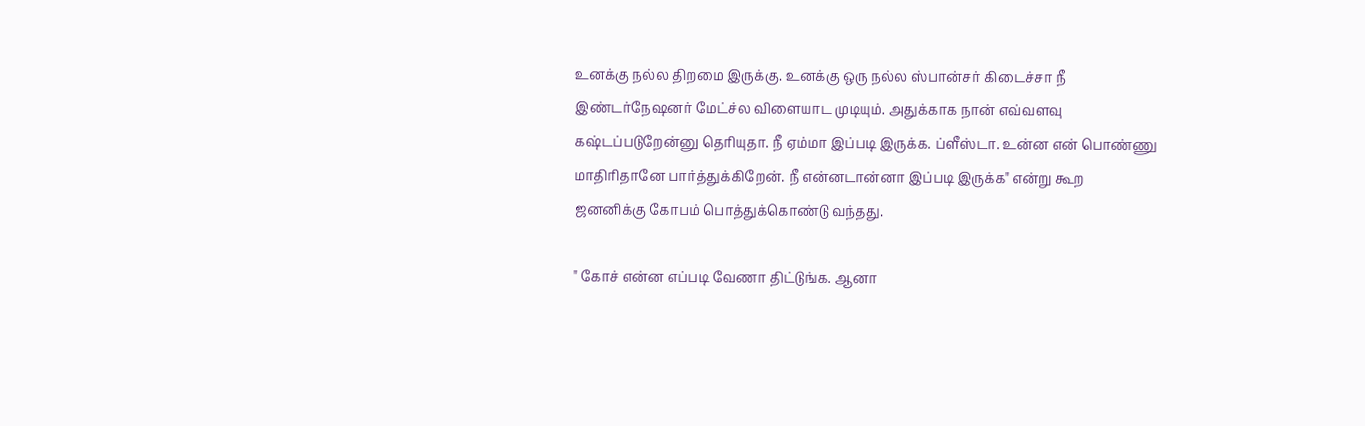உனக்கு நல்ல திறமை இருக்கு. உனக்கு ஒரு நல்ல ஸ்பான்சர் கிடைச்சா நீ இண்டர்நேஷனர் மேட்ச்ல விளையாட முடியும். அதுக்காக நான் எவ்வளவு கஷ்டப்படுறேன்னு தெரியுதா. நீ ஏம்மா இப்படி இருக்க. ப்ளீஸ்டா. உன்ன என் பொண்ணு மாதிரிதானே பார்த்துக்கிறேன். நீ என்னடான்னா இப்படி இருக்க" என்று கூற ஜனனிக்கு கோபம் பொத்துக்கொண்டு வந்தது.

" கோச் என்ன எப்படி வேணா திட்டுங்க. ஆனா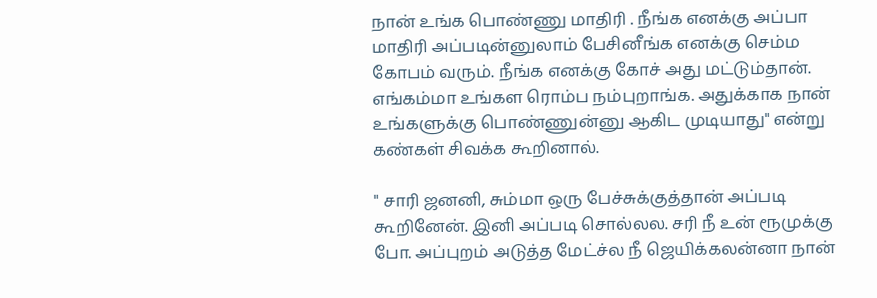நான் உங்க பொண்ணு மாதிரி . நீங்க எனக்கு அப்பா மாதிரி அப்படின்னுலாம் பேசினீங்க எனக்கு செம்ம கோபம் வரும். நீங்க எனக்கு கோச் அது மட்டும்தான். எங்கம்மா உங்கள ரொம்ப நம்புறாங்க. அதுக்காக நான் உங்களுக்கு பொண்ணுன்னு ஆகிட முடியாது" என்று கண்கள் சிவக்க கூறினால்.

" சாரி ஜனனி, சும்மா ஒரு பேச்சுக்குத்தான் அப்படி கூறினேன். இனி அப்படி சொல்லல. சரி நீ உன் ரூமுக்கு போ. அப்புறம் அடுத்த மேட்ச்ல நீ ஜெயிக்கலன்னா நான்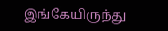இங்கேயிருந்து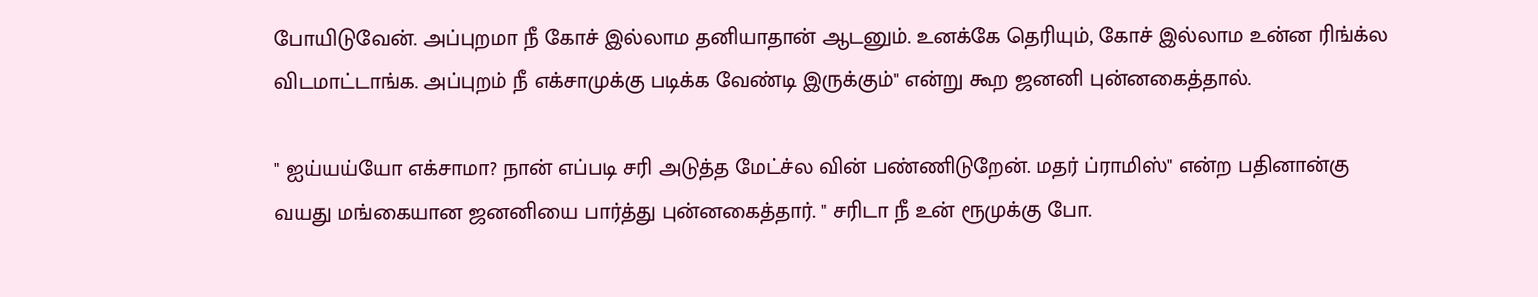போயிடுவேன். அப்புறமா நீ கோச் இல்லாம தனியாதான் ஆடனும். உனக்கே தெரியும், கோச் இல்லாம உன்ன ரிங்க்ல விடமாட்டாங்க. அப்புறம் நீ எக்சாமுக்கு படிக்க வேண்டி இருக்கும்" என்று கூற ஜனனி புன்னகைத்தால்.

" ஐய்யய்யோ எக்சாமா? நான் எப்படி சரி அடுத்த மேட்ச்ல வின் பண்ணிடுறேன். மதர் ப்ராமிஸ்" என்ற பதினான்கு வயது மங்கையான ஜனனியை பார்த்து புன்னகைத்தார். " சரிடா நீ உன் ரூமுக்கு போ.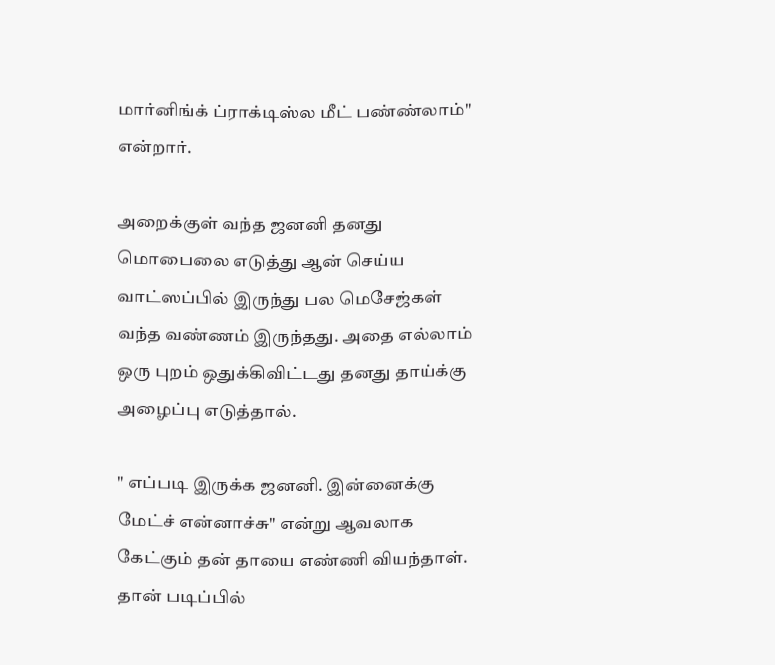மார்னிங்க் ப்ராக்டிஸ்ல மீட் பண்ண்லாம்" என்றார்.

அறைக்குள் வந்த ஜனனி தனது மொபைலை எடுத்து ஆன் செய்ய வாட்ஸப்பில் இருந்து பல மெசேஜ்கள் வந்த வண்ணம் இருந்தது. அதை எல்லாம் ஒரு புறம் ஒதுக்கிவிட்டது தனது தாய்க்கு அழைப்பு எடுத்தால்.

" எப்படி இருக்க ஜனனி. இன்னைக்கு மேட்ச் என்னாச்சு" என்று ஆவலாக கேட்கும் தன் தாயை எண்ணி வியந்தாள். தான் படிப்பில்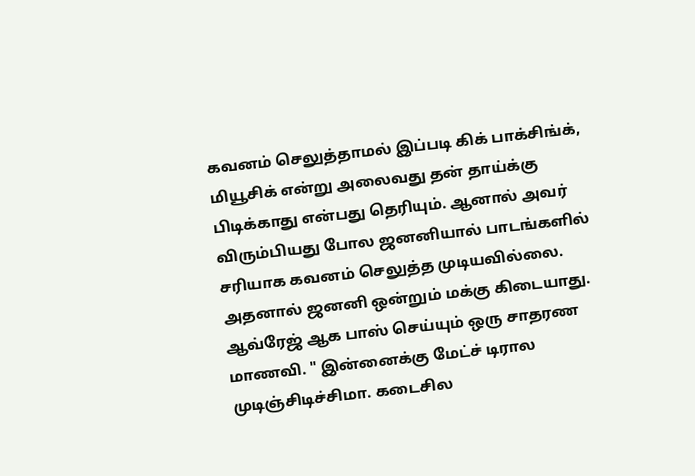கவனம் செலுத்தாமல் இப்படி கிக் பாக்சிங்க், மியூசிக் என்று அலைவது தன் தாய்க்கு பிடிக்காது என்பது தெரியும். ஆனால் அவர் விரும்பியது போல ஜனனியால் பாடங்களில் சரியாக கவனம் செலுத்த முடியவில்லை. அதனால் ஜனனி ஒன்றும் மக்கு கிடையாது. ஆவ்ரேஜ் ஆக பாஸ் செய்யும் ஒரு சாதரண மாணவி. " இன்னைக்கு மேட்ச் டிரால முடிஞ்சிடிச்சிமா. கடைசில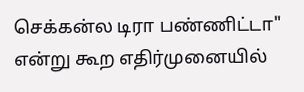செக்கன்ல டிரா பண்ணிட்டா" என்று கூற எதிர்முனையில்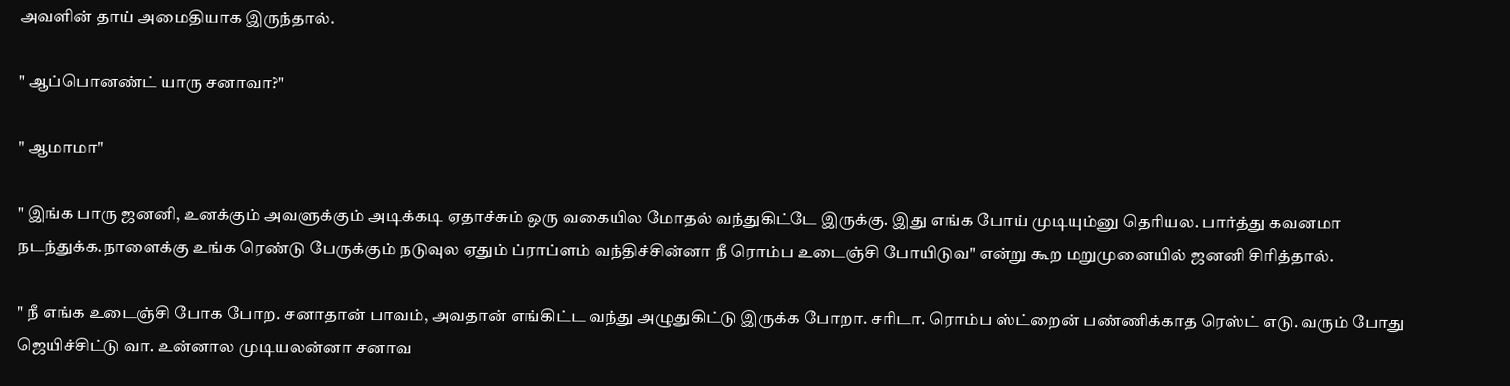அவளின் தாய் அமைதியாக இருந்தால்.

" ஆப்பொனண்ட் யாரு சனாவா?"

" ஆமாமா"

" இங்க பாரு ஜனனி, உனக்கும் அவளுக்கும் அடிக்கடி ஏதாச்சும் ஒரு வகையில மோதல் வந்துகிட்டே இருக்கு. இது எங்க போய் முடியும்னு தெரியல. பார்த்து கவனமா நடந்துக்க.நாளைக்கு உங்க ரெண்டு பேருக்கும் நடுவுல ஏதும் ப்ராப்ளம் வந்திச்சின்னா நீ ரொம்ப உடைஞ்சி போயிடுவ" என்று கூற மறுமுனையில் ஜனனி சிரித்தால்.

" நீ எங்க உடைஞ்சி போக போற. சனாதான் பாவம், அவதான் எங்கிட்ட வந்து அழுதுகிட்டு இருக்க போறா. சரிடா. ரொம்ப ஸ்ட்றைன் பண்ணிக்காத ரெஸ்ட் எடு. வரும் போது ஜெயிச்சிட்டு வா. உன்னால முடியலன்னா சனாவ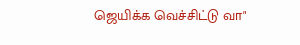ஜெயிக்க வெச்சிட்டு வா"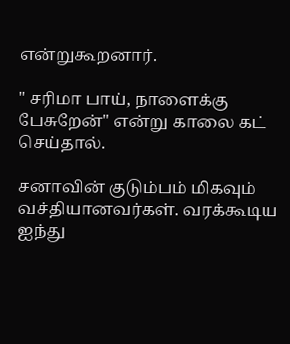என்றுகூறனார்.

" சரிமா பாய், நாளைக்கு பேசுறேன்" என்று காலை கட் செய்தால்.

சனாவின் குடும்பம் மிகவும் வச்தியானவர்கள். வரக்கூடிய ஐந்து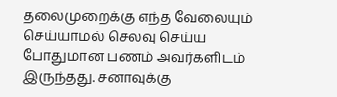தலைமுறைக்கு எந்த வேலையும் செய்யாமல் செலவு செய்ய போதுமான பணம் அவர்களிடம் இருந்தது. சனாவுக்கு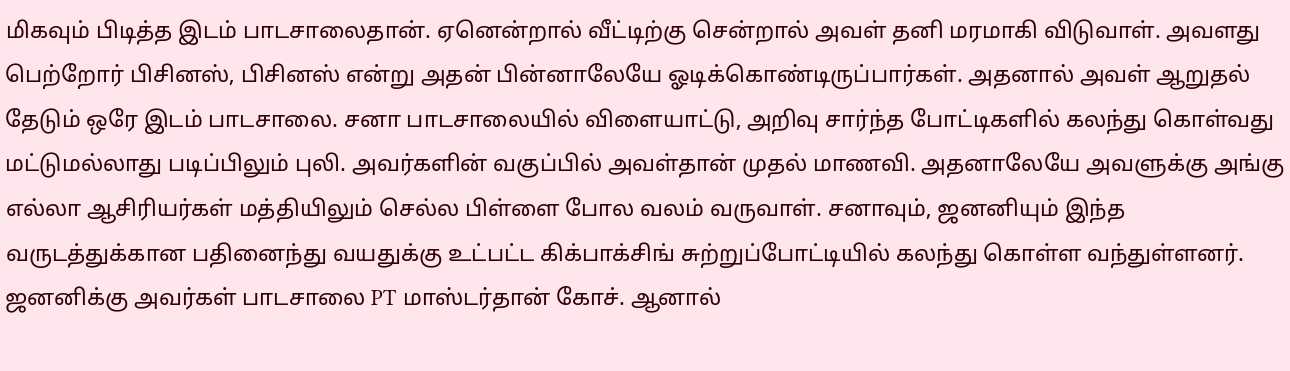மிகவும் பிடித்த இடம் பாடசாலைதான். ஏனென்றால் வீட்டிற்கு சென்றால் அவள் தனி மரமாகி விடுவாள். அவளது பெற்றோர் பிசினஸ், பிசினஸ் என்று அதன் பின்னாலேயே ஓடிக்கொண்டிருப்பார்கள். அதனால் அவள் ஆறுதல் தேடும் ஒரே இடம் பாடசாலை. சனா பாடசாலையில் விளையாட்டு, அறிவு சார்ந்த போட்டிகளில் கலந்து கொள்வது மட்டுமல்லாது படிப்பிலும் புலி. அவர்களின் வகுப்பில் அவள்தான் முதல் மாணவி. அதனாலேயே அவளுக்கு அங்கு எல்லா ஆசிரியர்கள் மத்தியிலும் செல்ல பிள்ளை போல வலம் வருவாள். சனாவும், ஜனனியும் இந்த வருடத்துக்கான பதினைந்து வயதுக்கு உட்பட்ட கிக்பாக்சிங் சுற்றுப்போட்டியில் கலந்து கொள்ள வந்துள்ளனர். ஜனனிக்கு அவர்கள் பாடசாலை PT மாஸ்டர்தான் கோச். ஆனால்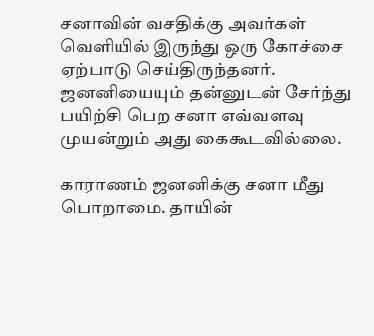சனாவின் வசதிக்கு அவர்கள் வெளியில் இருந்து ஒரு கோச்சை ஏற்பாடு செய்திருந்தனர். ஜனனியையும் தன்னுடன் சேர்ந்து பயிற்சி பெற சனா எவ்வளவு முயன்றும் அது கைகூடவில்லை.

காராணம் ஜனனிக்கு சனா மீது பொறாமை. தாயின்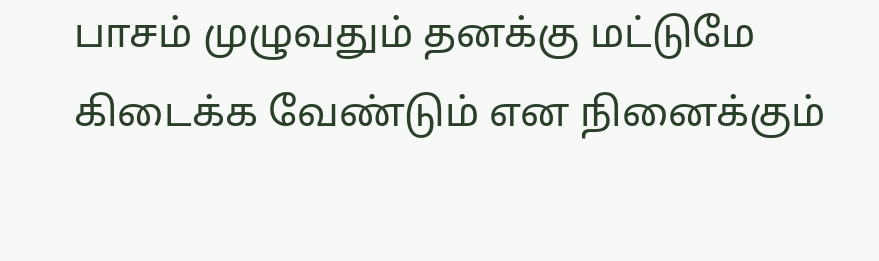பாசம் முழுவதும் தனக்கு மட்டுமே கிடைக்க வேண்டும் என நினைக்கும்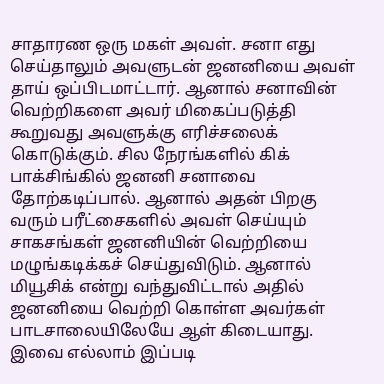சாதாரண ஒரு மகள் அவள். சனா எது செய்தாலும் அவளுடன் ஜனனியை அவள் தாய் ஒப்பிடமாட்டார். ஆனால் சனாவின் வெற்றிகளை அவர் மிகைப்படுத்தி கூறுவது அவளுக்கு எரிச்சலைக் கொடுக்கும். சில நேரங்களில் கிக் பாக்சிங்கில் ஜனனி சனாவை தோற்கடிப்பால். ஆனால் அதன் பிறகு வரும் பரீட்சைகளில் அவள் செய்யும் சாகசங்கள் ஜனனியின் வெற்றியை மழுங்கடிக்கச் செய்துவிடும். ஆனால் மியூசிக் என்று வந்துவிட்டால் அதில் ஜனனியை வெற்றி கொள்ள அவர்கள் பாடசாலையிலேயே ஆள் கிடையாது. இவை எல்லாம் இப்படி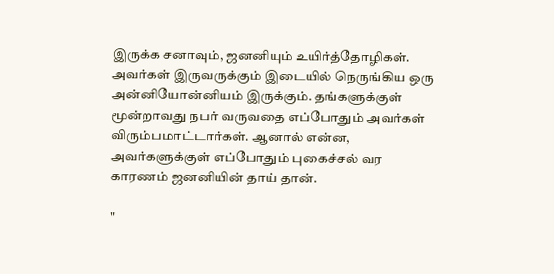இருக்க சனாவும், ஜனனியும் உயிர்த்தோழிகள். அவர்கள் இருவருக்கும் இடையில் நெருங்கிய ஒரு அன்னியோன்னியம் இருக்கும். தங்களுக்குள் மூன்றாவது நபர் வருவதை எப்போதும் அவர்கள் விரும்பமாட்டார்கள். ஆனால் என்ன, அவர்களுக்குள் எப்போதும் புகைச்சல் வர காரணம் ஜனனியின் தாய் தான்.

"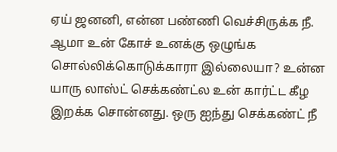ஏய் ஜனனி, என்ன பண்ணி வெச்சிருக்க நீ. ஆமா உன் கோச் உனக்கு ஒழுங்க சொல்லிக்கொடுக்காரா இல்லையா? உன்ன யாரு லாஸ்ட் செக்கண்ட்ல உன் கார்ட்ட கீழ இறக்க சொன்னது. ஒரு ஐந்து செக்கண்ட் நீ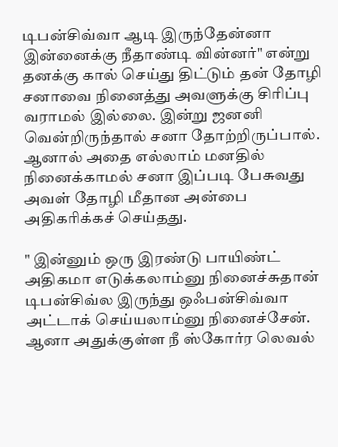டிபன்சிவ்வா ஆடி இருந்தேன்னா இன்னைக்கு நீதாண்டி வின்னர்" என்று தனக்கு கால் செய்து திட்டும் தன் தோழி சனாவை நினைத்து அவளுக்கு சிரிப்பு வராமல் இல்லை. இன்று ஜனனி வென்றிருந்தால் சனா தோற்றிருப்பால். ஆனால் அதை எல்லாம் மனதில் நினைக்காமல் சனா இப்படி பேசுவது அவள் தோழி மீதான அன்பை அதிகரிக்கச் செய்தது.

" இன்னும் ஒரு இரண்டு பாயிண்ட் அதிகமா எடுக்கலாம்னு நினைச்சுதான் டிபன்சிவ்ல இருந்து ஒஃபன்சிவ்வா அட்டாக் செய்யலாம்னு நினைச்சேன். ஆனா அதுக்குள்ள நீ ஸ்கோர்ர லெவல்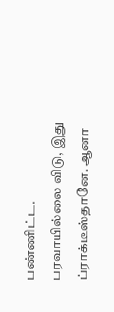பண்ணிட்ட. பரவாயில்லை விடு, இது ப்ராக்டீஸ்தானே. ஆனா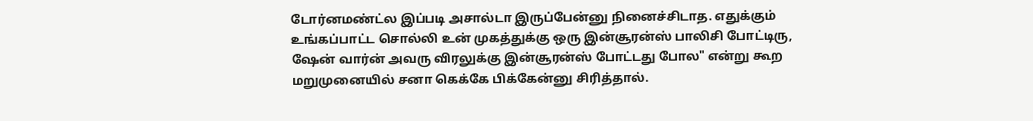டோர்னமண்ட்ல இப்படி அசால்டா இருப்பேன்னு நினைச்சிடாத. எதுக்கும் உங்கப்பாட்ட சொல்லி உன் முகத்துக்கு ஒரு இன்சூரன்ஸ் பாலிசி போட்டிரு, ஷேன் வார்ன் அவரு விரலுக்கு இன்சூரன்ஸ் போட்டது போல" என்று கூற மறுமுனையில் சனா கெக்கே பிக்கேன்னு சிரித்தால்.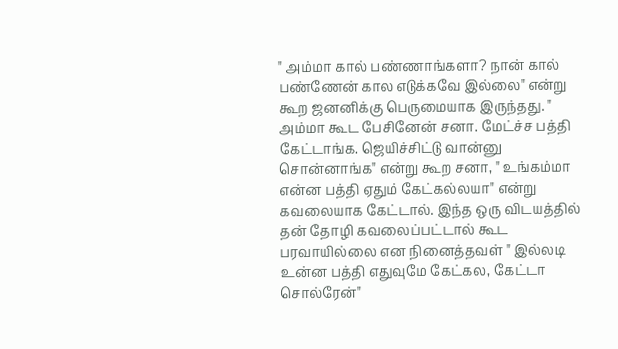" அம்மா கால் பண்ணாங்களா? நான் கால் பண்ணேன் கால எடுக்கவே இல்லை" என்று கூற ஜனனிக்கு பெருமையாக இருந்தது. " அம்மா கூட பேசினேன் சனா. மேட்ச்ச பத்தி கேட்டாங்க. ஜெயிச்சிட்டு வான்னு சொன்னாங்க" என்று கூற சனா, " உங்கம்மா என்ன பத்தி ஏதும் கேட்கல்லயா" என்று கவலையாக கேட்டால். இந்த ஒரு விடயத்தில் தன் தோழி கவலைப்பட்டால் கூட பரவாயில்லை என நினைத்தவள் " இல்லடி உன்ன பத்தி எதுவுமே கேட்கல, கேட்டா சொல்ரேன்"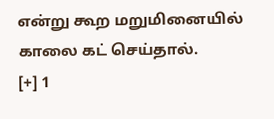என்று கூற மறுமினையில் காலை கட் செய்தால்.
[+] 1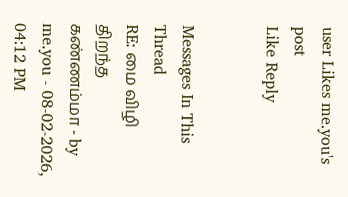user Likes me.you's post
Like Reply


Messages In This Thread
RE: மை விழி திறந்த கண்ணம்மா - by me.you - 08-02-2026, 04:12 PM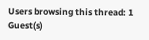Users browsing this thread: 1 Guest(s)